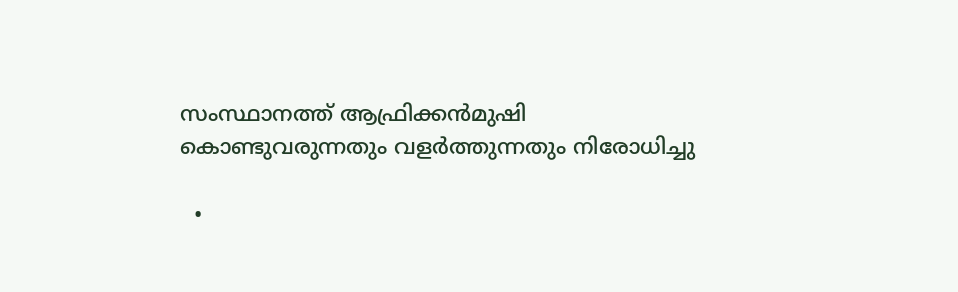സംസ്ഥാനത്ത് ആഫ്രിക്കന്‍മുഷി കൊണ്ടുവരുന്നതും വളര്‍ത്തുന്നതും നിരോധിച്ചു

  •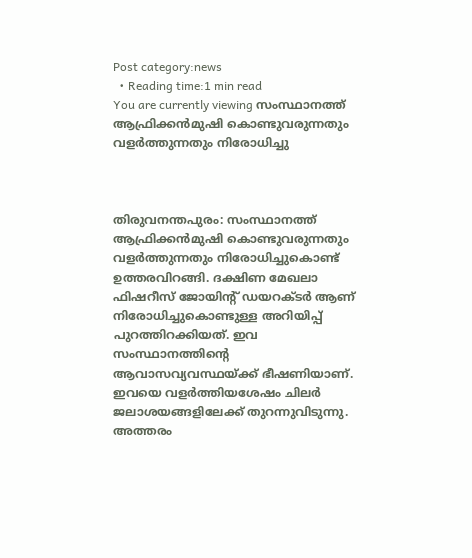Post category:news
  • Reading time:1 min read
You are currently viewing സംസ്ഥാനത്ത് ആഫ്രിക്കന്‍മുഷി കൊണ്ടുവരുന്നതും വളര്‍ത്തുന്നതും നിരോധിച്ചു



തിരുവനന്തപുരം: സംസ്ഥാനത്ത് ആഫ്രിക്കന്‍മുഷി കൊണ്ടുവരുന്നതും വളര്‍ത്തുന്നതും നിരോധിച്ചുകൊണ്ട് ഉത്തരവിറങ്ങി. ദക്ഷിണ മേഖലാ ഫിഷറീസ് ജോയിന്റ് ഡയറക്ടര്‍ ആണ് നിരോധിച്ചുകൊണ്ടുള്ള അറിയിപ്പ് പുറത്തിറക്കിയത്. ഇവ സംസ്ഥാനത്തിന്റെ ആവാസവ്യവസ്ഥയ്ക്ക് ഭീഷണിയാണ്. ഇവയെ വളര്‍ത്തിയശേഷം ചിലര്‍ ജലാശയങ്ങളിലേക്ക് തുറന്നുവിടുന്നു. അത്തരം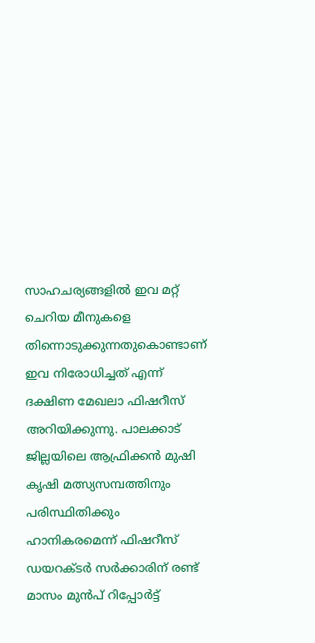സാഹചര്യങ്ങളില്‍ ഇവ മറ്റ് ചെറിയ മീനുകളെ തിന്നൊടുക്കുന്നതുകൊണ്ടാണ് ഇവ നിരോധിച്ചത് എന്ന് ദക്ഷിണ മേഖലാ ഫിഷറീസ് അറിയിക്കുന്നു. പാലക്കാട് ജില്ലയിലെ ആഫ്രിക്കന്‍ മുഷി കൃഷി മത്സ്യസമ്പത്തിനും പരിസ്ഥിതിക്കും ഹാനികരമെന്ന് ഫിഷറീസ് ഡയറക്ടർ സര്‍ക്കാരിന് രണ്ട് മാസം മുന്‍പ് റിപ്പോര്‍ട്ട്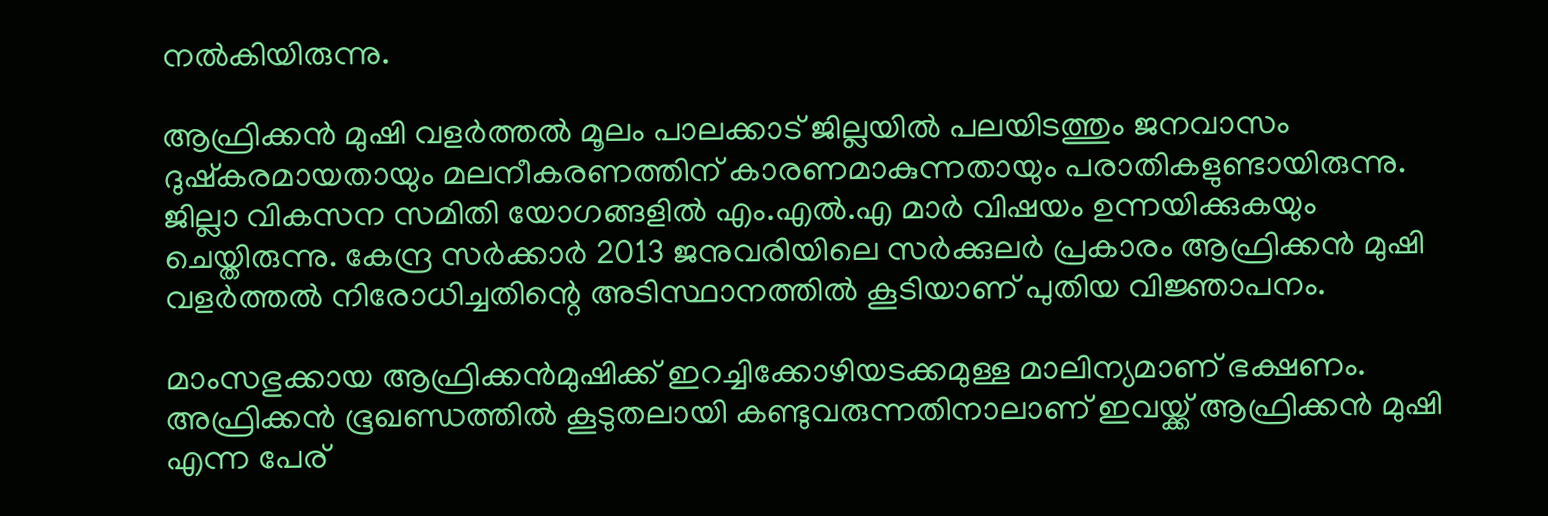നല്‍കിയിരുന്നു.

ആഫ്രിക്കന്‍ മുഷി വളര്‍ത്തല്‍ മൂലം പാലക്കാട് ജില്ലയില്‍ പലയിടത്തും ജനവാസം ദുഷ്‌കരമായതായും മലനീകരണത്തിന് കാരണമാകുന്നതായും പരാതികളുണ്ടായിരുന്നു. ജില്ലാ വികസന സമിതി യോഗങ്ങളില്‍ എം.എല്‍.എ മാര്‍ വിഷയം ഉന്നയിക്കുകയും ചെയ്തിരുന്നു. കേന്ദ്ര സര്‍ക്കാര്‍ 2013 ജനുവരിയിലെ സര്‍ക്കുലര്‍ പ്രകാരം ആഫ്രിക്കന്‍ മുഷി വളര്‍ത്തല്‍ നിരോധിച്ചതിന്റെ അടിസ്ഥാനത്തില്‍ കൂടിയാണ് പുതിയ വിജ്ഞാപനം.

മാംസഭുക്കായ ആഫ്രിക്കന്‍മുഷിക്ക് ഇറച്ചിക്കോഴിയടക്കമുള്ള മാലിന്യമാണ് ഭക്ഷണം. അഫ്രിക്കൻ ഭൂഖണ്ഡത്തില്‍ കൂടുതലായി കണ്ടുവരുന്നതിനാലാണ് ഇവയ്ക്ക് ആഫ്രിക്കന്‍ മുഷി എന്ന പേര്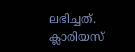ലഭിച്ചത്. ക്ലാരിയസ്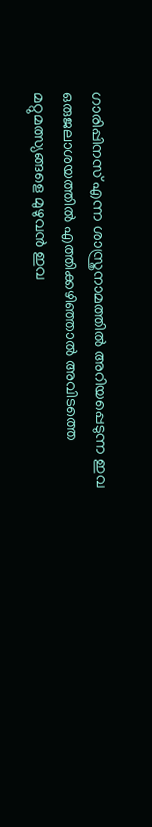ഗാരിപ്പിനസ് എന്ന ശാസ്ത്രനാമത്തില്‍ അറിയപ്പെടുന്ന ഇവ ഒരുജലാശയത്തില്‍ എത്തിക്കഴിഞ്ഞാല്‍ അവിടത്തെ മറ്റുമത്സ്യങ്ങളെ മുഴുവന്‍ ഇവ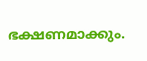ഭക്ഷണമാക്കും.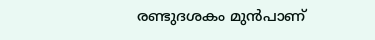രണ്ടുദശകം മുന്‍പാണ്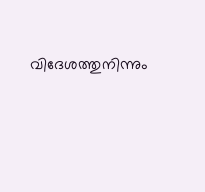വിദേശത്തുനിന്നും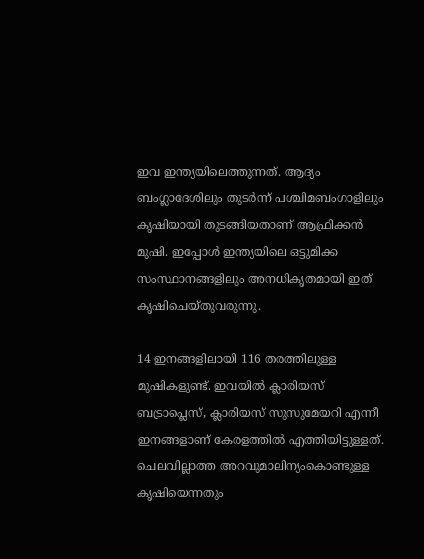ഇവ ഇന്ത്യയിലെത്തുന്നത്. ആദ്യം ബംഗ്ലാദേശിലും തുടര്‍ന്ന് പശ്ചിമബംഗാളിലും കൃഷിയായി തുടങ്ങിയതാണ് ആഫ്രിക്കന്‍ മുഷി. ഇപ്പോള്‍ ഇന്ത്യയിലെ ഒട്ടുമിക്ക സംസ്ഥാനങ്ങളിലും അനധികൃതമായി ഇത് കൃഷിചെയ്തുവരുന്നു.

14 ഇനങ്ങളിലായി 116 തരത്തിലുള്ള മുഷികളുണ്ട്. ഇവയില്‍ ക്ലാരിയസ് ബട്രാപ്ലെസ്, ക്ലാരിയസ് സുസുമേയറി എന്നീ ഇനങ്ങളാണ് കേരളത്തില്‍ എത്തിയിട്ടുള്ളത്. ചെലവില്ലാത്ത അറവുമാലിന്യംകൊണ്ടുള്ള കൃഷിയെന്നതും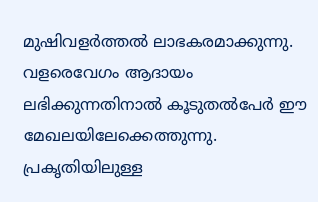മുഷിവളര്‍ത്തല്‍ ലാഭകരമാക്കുന്നു. വളരെവേഗം ആദായം ലഭിക്കുന്നതിനാല്‍ കൂടുതല്‍പേര്‍ ഈ മേഖലയിലേക്കെത്തുന്നു. പ്രകൃതിയിലുള്ള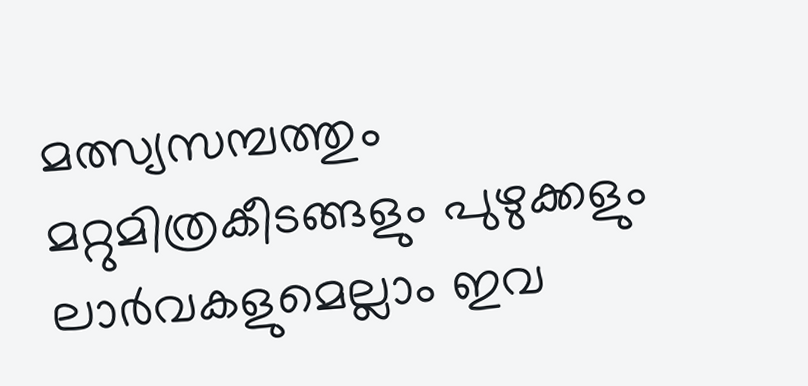മത്സ്യസമ്പത്തും മറ്റുമിത്രകീടങ്ങളും പുഴുക്കളും ലാര്‍വകളുമെല്ലാം ഇവ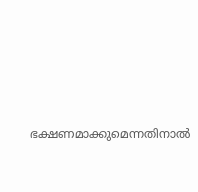ഭക്ഷണമാക്കുമെന്നതിനാല്‍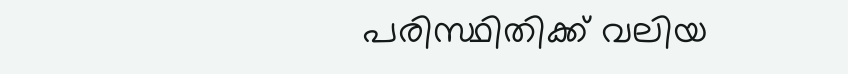പരിസ്ഥിതിക്ക് വലിയ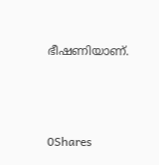ഭീഷണിയാണ്.



0Shares